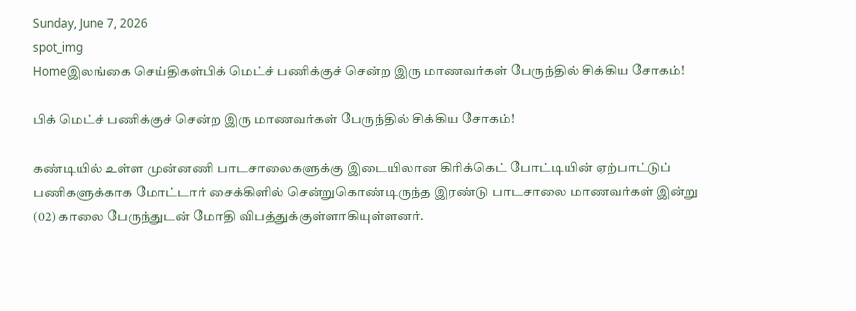Sunday, June 7, 2026
spot_img
Homeஇலங்கை செய்திகள்பிக் மெட்ச் பணிக்குச் சென்ற இரு மாணவர்கள் பேருந்தில் சிக்கிய சோகம்!

பிக் மெட்ச் பணிக்குச் சென்ற இரு மாணவர்கள் பேருந்தில் சிக்கிய சோகம்!

கண்டியில் உள்ள முன்னணி பாடசாலைகளுக்கு இடையிலான கிரிக்கெட் போட்டியின் ஏற்பாட்டுப் பணிகளுக்காக மோட்டார் சைக்கிளில் சென்றுகொண்டிருந்த இரண்டு பாடசாலை மாணவர்கள் இன்று (02) காலை பேருந்துடன் மோதி விபத்துக்குள்ளாகியுள்ளனர்.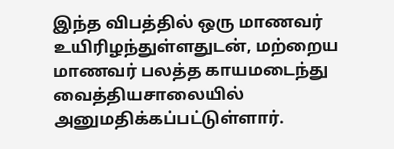இந்த விபத்தில் ஒரு மாணவர் உயிரிழந்துள்ளதுடன், மற்றைய மாணவர் பலத்த காயமடைந்து வைத்தியசாலையில் அனுமதிக்கப்பட்டுள்ளார்.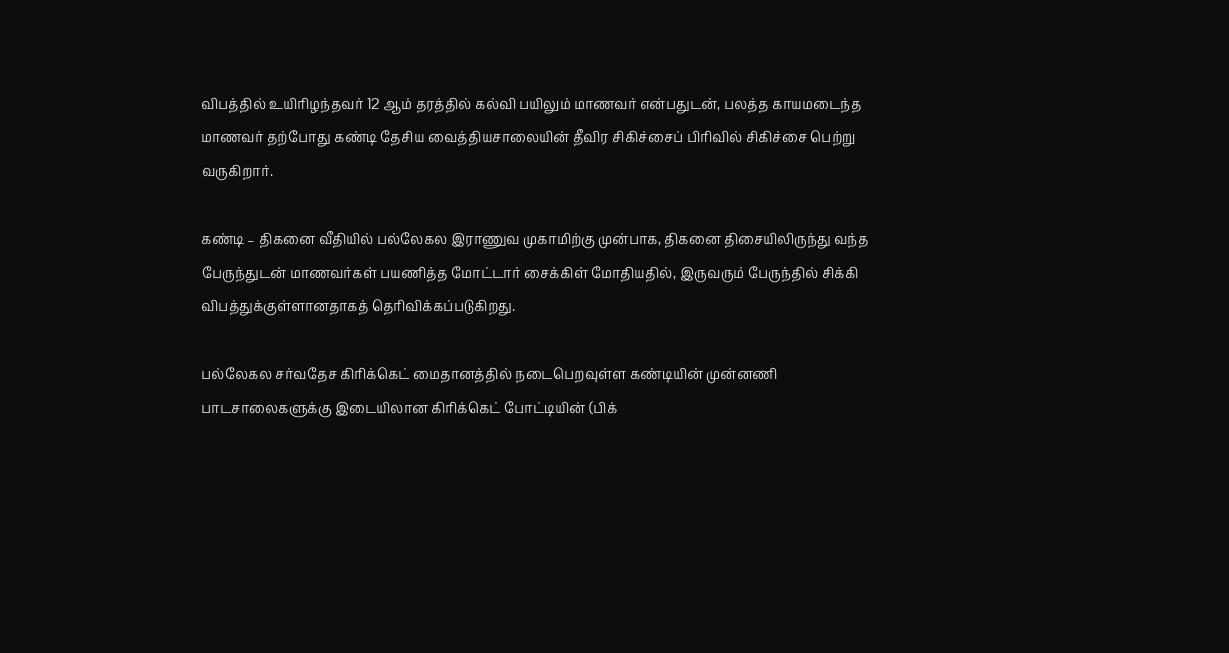விபத்தில் உயிரிழந்தவர் 12 ஆம் தரத்தில் கல்வி பயிலும் மாணவர் என்பதுடன், பலத்த காயமடைந்த மாணவர் தற்போது கண்டி தேசிய வைத்தியசாலையின் தீவிர சிகிச்சைப் பிரிவில் சிகிச்சை பெற்று வருகிறார்.

கண்டி – திகனை வீதியில் பல்லேகல இராணுவ முகாமிற்கு முன்பாக, திகனை திசையிலிருந்து வந்த பேருந்துடன் மாணவர்கள் பயணித்த மோட்டார் சைக்கிள் மோதியதில், இருவரும் பேருந்தில் சிக்கி விபத்துக்குள்ளானதாகத் தெரிவிக்கப்படுகிறது.

பல்லேகல சர்வதேச கிரிக்கெட் மைதானத்தில் நடைபெறவுள்ள கண்டியின் முன்னணி பாடசாலைகளுக்கு இடையிலான கிரிக்கெட் போட்டியின் (பிக்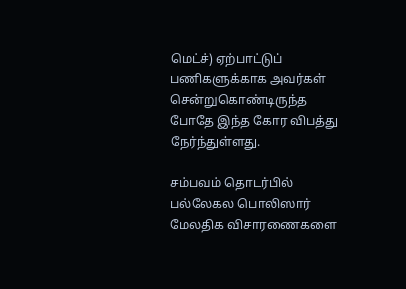மெட்ச்) ஏற்பாட்டுப் பணிகளுக்காக அவர்கள் சென்றுகொண்டிருந்த போதே இந்த கோர விபத்து நேர்ந்துள்ளது.

சம்பவம் தொடர்பில் பல்லேகல பொலிஸார் மேலதிக விசாரணைகளை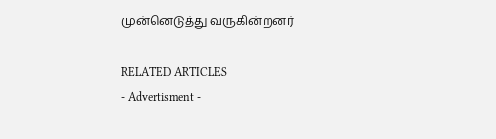முன்னெடுத்து வருகின்றனர்

RELATED ARTICLES
- Advertisment -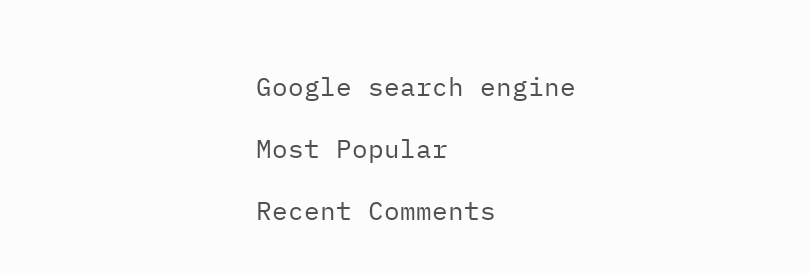Google search engine

Most Popular

Recent Comments